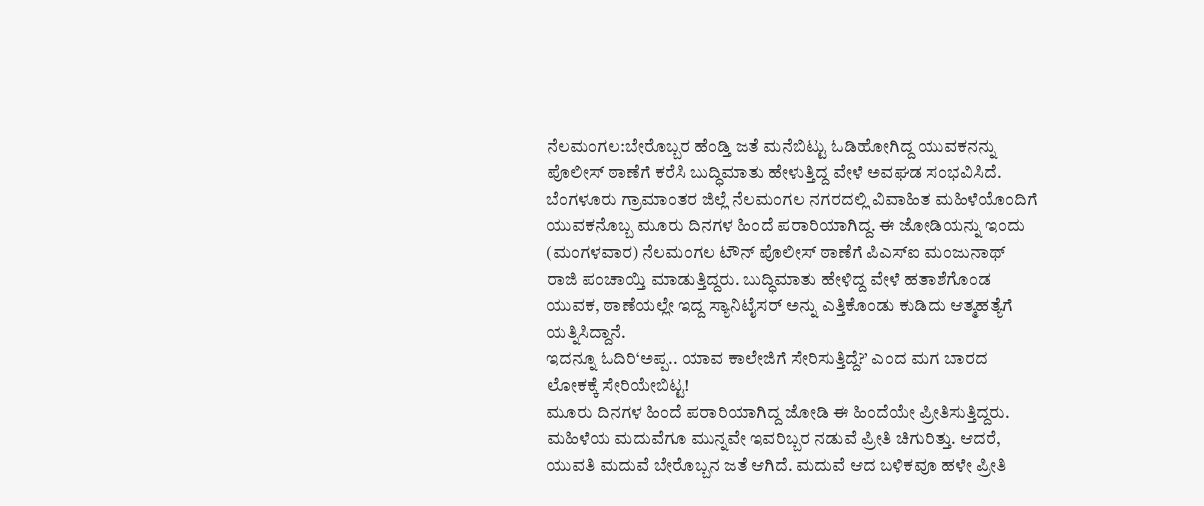ನೆಲಮಂಗಲ:ಬೇರೊಬ್ಬರ ಹೆಂಡ್ತಿ ಜತೆ ಮನೆಬಿಟ್ಟು ಓಡಿಹೋಗಿದ್ದ ಯುವಕನನ್ನು ಪೊಲೀಸ್ ಠಾಣೆಗೆ ಕರೆಸಿ ಬುದ್ಧಿಮಾತು ಹೇಳುತ್ತಿದ್ದ ವೇಳೆ ಅವಘಡ ಸಂಭವಿಸಿದೆ.
ಬೆಂಗಳೂರು ಗ್ರಾಮಾಂತರ ಜಿಲ್ಲೆ ನೆಲಮಂಗಲ ನಗರದಲ್ಲಿ ವಿವಾಹಿತ ಮಹಿಳೆಯೊಂದಿಗೆ ಯುವಕನೊಬ್ಬ ಮೂರು ದಿನಗಳ ಹಿಂದೆ ಪರಾರಿಯಾಗಿದ್ದ. ಈ ಜೋಡಿಯನ್ನು ಇಂದು (ಮಂಗಳವಾರ) ನೆಲಮಂಗಲ ಟೌನ್ ಪೊಲೀಸ್ ಠಾಣೆಗೆ ಪಿ‌ಎಸ್‌ಐ ಮಂಜುನಾಥ್ ರಾಜಿ ಪಂಚಾಯ್ತಿ ಮಾಡುತ್ತಿದ್ದರು. ಬುದ್ಧಿಮಾತು ಹೇಳಿದ್ದ ವೇಳೆ ಹತಾಶೆಗೊಂಡ ಯುವಕ, ಠಾಣೆಯಲ್ಲೇ ಇದ್ದ ಸ್ಯಾನಿಟೈಸರ್ ಅನ್ನು ಎತ್ತಿಕೊಂಡು ಕುಡಿದು ಆತ್ಮಹತ್ಯೆಗೆ ಯತ್ನಿಸಿದ್ದಾನೆ.
ಇದನ್ನೂ ಓದಿರಿ‘ಅಪ್ಪ.. ಯಾವ ಕಾಲೇಜಿಗೆ ಸೇರಿಸುತ್ತಿದ್ದೆ?’ ಎಂದ ಮಗ ಬಾರದ ಲೋಕಕ್ಕೆ ಸೇರಿಯೇಬಿಟ್ಟ!
ಮೂರು ದಿನಗಳ ಹಿಂದೆ ಪರಾರಿಯಾಗಿದ್ದ ಜೋಡಿ ಈ ಹಿಂದೆಯೇ ಪ್ರೀತಿಸುತ್ತಿದ್ದರು. ಮಹಿಳೆಯ ಮದುವೆಗೂ ಮುನ್ನವೇ ಇವರಿಬ್ಬರ ನಡುವೆ ಪ್ರೀತಿ ಚಿಗುರಿತ್ತು. ಆದರೆ, ಯುವತಿ ಮದುವೆ ಬೇರೊಬ್ಬನ ಜತೆ ಆಗಿದೆ. ಮದುವೆ ಆದ ಬಳಿಕವೂ ಹಳೇ ಪ್ರೀತಿ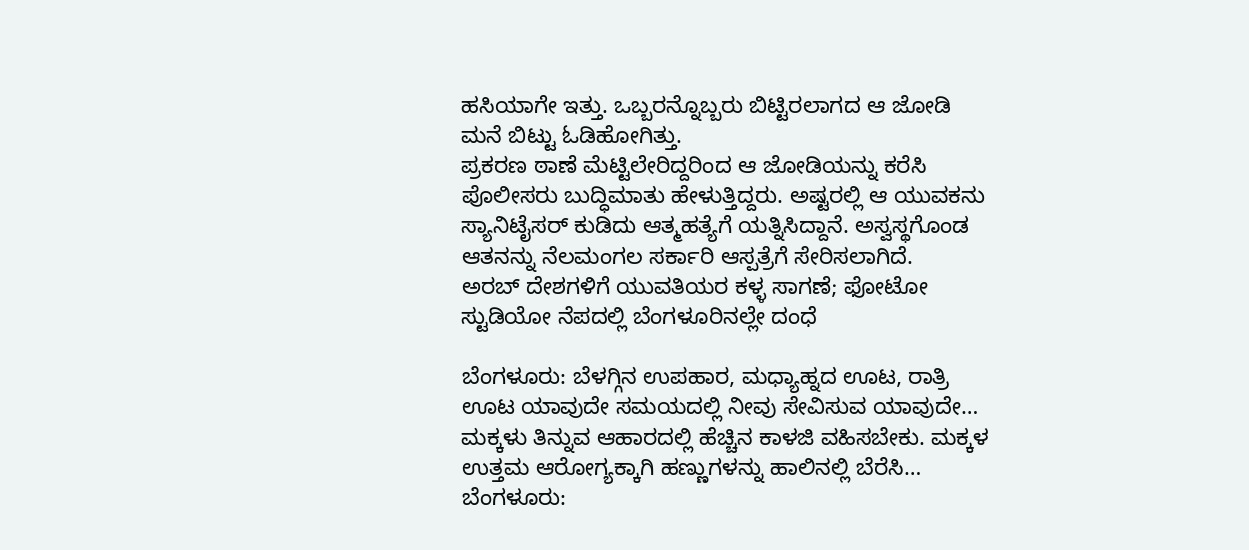ಹಸಿಯಾಗೇ ಇತ್ತು. ಒಬ್ಬರನ್ನೊಬ್ಬರು ಬಿಟ್ಟಿರಲಾಗದ ಆ ಜೋಡಿ ಮನೆ ಬಿಟ್ಟು ಓಡಿಹೋಗಿತ್ತು.
ಪ್ರಕರಣ ಠಾಣೆ ಮೆಟ್ಟಿಲೇರಿದ್ದರಿಂದ ಆ ಜೋಡಿಯನ್ನು ಕರೆಸಿ ಪೊಲೀಸರು ಬುದ್ಧಿಮಾತು ಹೇಳುತ್ತಿದ್ದರು. ಅಷ್ಟರಲ್ಲಿ ಆ ಯುವಕನು ಸ್ಯಾನಿಟೈಸರ್ ಕುಡಿದು ಆತ್ಮಹತ್ಯೆಗೆ ಯತ್ನಿಸಿದ್ದಾನೆ. ಅಸ್ವಸ್ಥಗೊಂಡ ಆತನನ್ನು ನೆಲಮಂಗಲ ಸರ್ಕಾರಿ ಆಸ್ಪತ್ರೆಗೆ ಸೇರಿಸಲಾಗಿದೆ.
ಅರಬ್ ದೇಶಗಳಿಗೆ ಯುವತಿಯರ ಕಳ್ಳ ಸಾಗಣೆ; ಫೋಟೋ ಸ್ಟುಡಿಯೋ ನೆಪದಲ್ಲಿ ಬೆಂಗಳೂರಿನಲ್ಲೇ ದಂಧೆ

ಬೆಂಗಳೂರು: ಬೆಳಗ್ಗಿನ ಉಪಹಾರ, ಮಧ್ಯಾಹ್ನದ ಊಟ, ರಾತ್ರಿ ಊಟ ಯಾವುದೇ ಸಮಯದಲ್ಲಿ ನೀವು ಸೇವಿಸುವ ಯಾವುದೇ…
ಮಕ್ಕಳು ತಿನ್ನುವ ಆಹಾರದಲ್ಲಿ ಹೆಚ್ಚಿನ ಕಾಳಜಿ ವಹಿಸಬೇಕು. ಮಕ್ಕಳ ಉತ್ತಮ ಆರೋಗ್ಯಕ್ಕಾಗಿ ಹಣ್ಣುಗಳನ್ನು ಹಾಲಿನಲ್ಲಿ ಬೆರೆಸಿ…
ಬೆಂಗಳೂರು: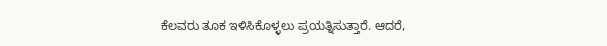ಕೆಲವರು ತೂಕ ಇಳಿಸಿಕೊಳ್ಳಲು ಪ್ರಯತ್ನಿಸುತ್ತಾರೆ. ಆದರೆ,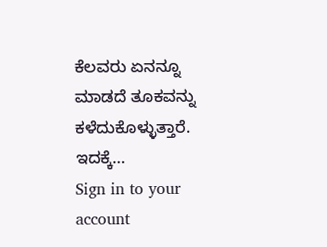ಕೆಲವರು ಏನನ್ನೂ ಮಾಡದೆ ತೂಕವನ್ನು ಕಳೆದುಕೊಳ್ಳುತ್ತಾರೆ. ಇದಕ್ಕೆ…
Sign in to your account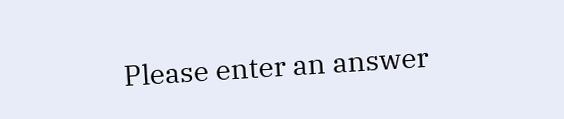Please enter an answer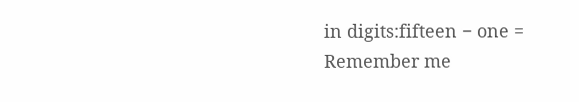in digits:fifteen − one =
Remember me